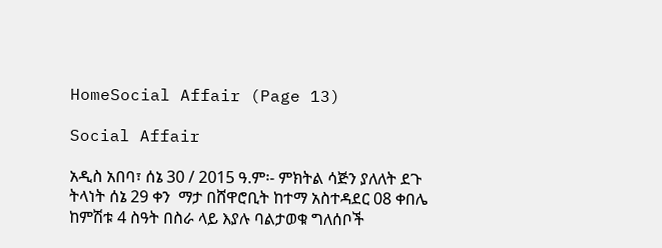HomeSocial Affair (Page 13)

Social Affair

አዲስ አበባ፣ ሰኔ 30 / 2015 ዓ.ም፡- ምክትል ሳጅን ያለለት ደጉ ትላነት ሰኔ 29 ቀን  ማታ በሸዋሮቢት ከተማ አስተዳደር 08 ቀበሌ ከምሽቱ 4 ስዓት በስራ ላይ እያሉ ባልታወቁ ግለሰቦች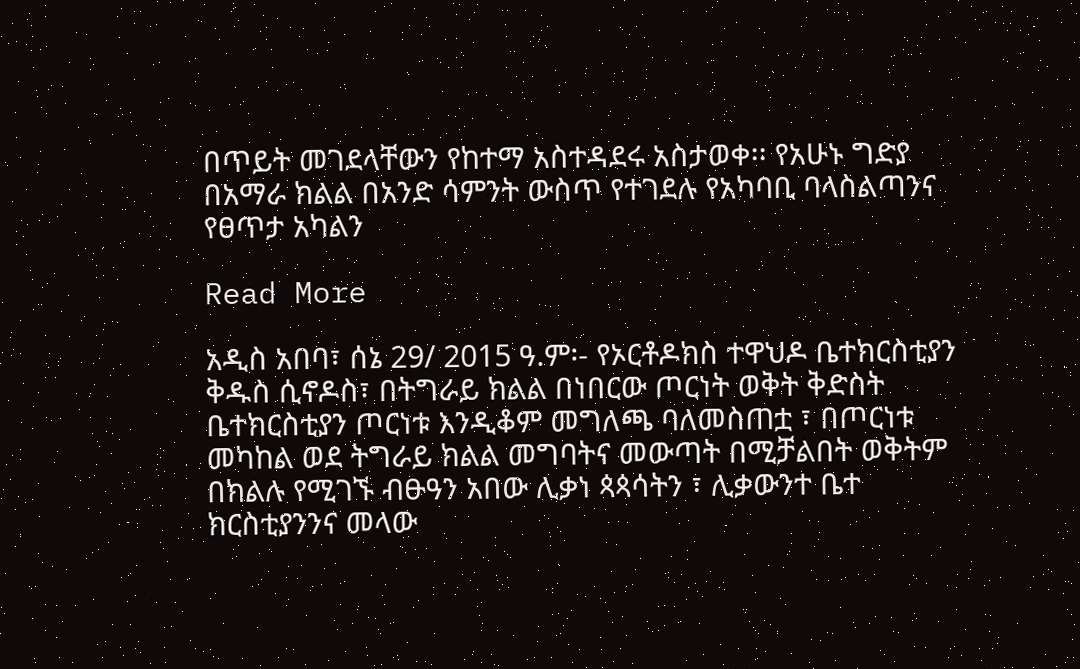በጥይት መገደላቸውን የከተማ አስተዳደሩ አስታወቀ፡፡ የአሁኑ ግድያ በአማራ ክልል በአንድ ሳምንት ውስጥ የተገደሉ የአካባቢ ባላስልጣንና የፀጥታ አካልን

Read More

አዲስ አበባ፣ ሰኔ 29/ 2015 ዓ.ም፡- የኦርቶዶክስ ተዋህዶ ቤተክርስቲያን ቅዱስ ሲኖዶስ፣ በትግራይ ክልል በነበርው ጦርነት ወቅት ቅድስት ቤተክርስቲያን ጦርነቱ እንዲቆም መግለጫ ባለመስጠቷ ፣ በጦርነቱ መካከል ወደ ትግራይ ክልል መግባትና መውጣት በሚቻልበት ወቅትም በክልሉ የሚገኙ ብፁዓን አበው ሊቃነ ጳጳሳትን ፣ ሊቃውንተ ቤተ ክርስቲያንንና መላው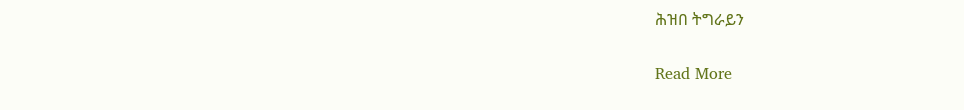ሕዝበ ትግራይን

Read More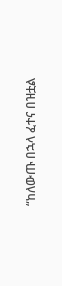“ከለውጡ በኋላ ፈተና በዝቷል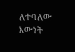ለተባለው እውነት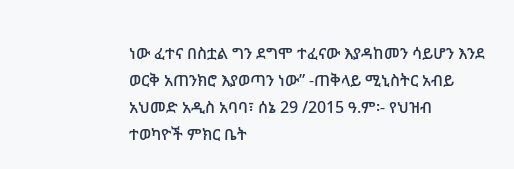ነው ፈተና በስቷል ግን ደግሞ ተፈናው እያዳከመን ሳይሆን እንደ ወርቅ አጠንክሮ እያወጣን ነው” -ጠቅላይ ሚኒስትር አብይ አህመድ አዲስ አባባ፣ ሰኔ 29 /2015 ዓ.ም፡- የህዝብ ተወካዮች ምክር ቤት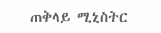ጠቅላይ ሚኒስትር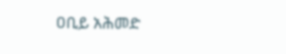ዐቢይ አሕመድ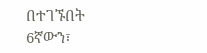በተገኙበት 6ኛውን፣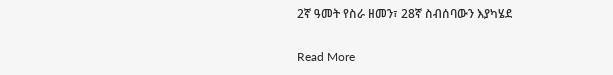2ኛ ዓመት የስራ ዘመን፣ 28ኛ ስብሰባውን እያካሄደ

Read More